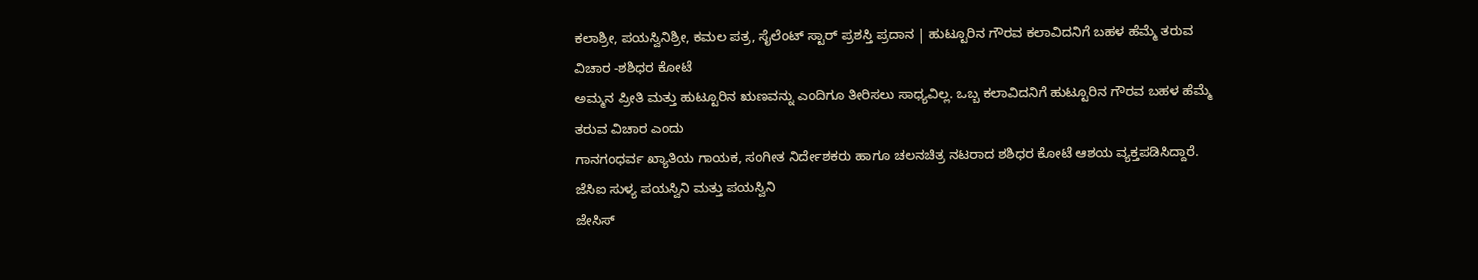ಕಲಾಶ್ರೀ, ಪಯಸ್ವಿನಿಶ್ರೀ, ಕಮಲ ಪತ್ರ, ಸೈಲೆಂಟ್ ಸ್ಟಾರ್ ಪ್ರಶಸ್ತಿ ಪ್ರದಾನ | ಹುಟ್ಟೂರಿನ ಗೌರವ ಕಲಾವಿದನಿಗೆ ಬಹಳ ಹೆಮ್ಮೆ ತರುವ ವಿಚಾರ -ಶಶಿಧರ ಕೋಟೆ
ಅಮ್ಮನ ಪ್ರೀತಿ ಮತ್ತು ಹುಟ್ಟೂರಿನ ಋಣವನ್ನು ಎಂದಿಗೂ ತೀರಿಸಲು ಸಾಧ್ಯವಿಲ್ಲ. ಒಬ್ಬ ಕಲಾವಿದನಿಗೆ ಹುಟ್ಟೂರಿನ ಗೌರವ ಬಹಳ ಹೆಮ್ಮೆ ತರುವ ವಿಚಾರ ಎಂದು
ಗಾನಗಂಧರ್ವ ಖ್ಯಾತಿಯ ಗಾಯಕ, ಸಂಗೀತ ನಿರ್ದೇಶಕರು ಹಾಗೂ ಚಲನಚಿತ್ರ ನಟರಾದ ಶಶಿಧರ ಕೋಟೆ ಆಶಯ ವ್ಯಕ್ತಪಡಿಸಿದ್ದಾರೆ.
ಜೆಸಿಐ ಸುಳ್ಯ ಪಯಸ್ವಿನಿ ಮತ್ತು ಪಯಸ್ವಿನಿ
ಜೇಸಿಸ್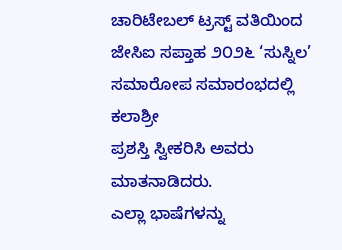ಚಾರಿಟೇಬಲ್ ಟ್ರಸ್ಟ್ ವತಿಯಿಂದ ಜೇಸಿಐ ಸಪ್ತಾಹ ೨೦೨೬ ‘ಸುಸ್ನಿಲ’ ಸಮಾರೋಪ ಸಮಾರಂಭದಲ್ಲಿ ಕಲಾಶ್ರೀ
ಪ್ರಶಸ್ತಿ ಸ್ವೀಕರಿಸಿ ಅವರು ಮಾತನಾಡಿದರು.
ಎಲ್ಲಾ ಭಾಷೆಗಳನ್ನು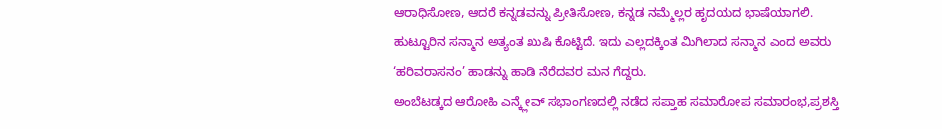ಆರಾಧಿಸೋಣ, ಆದರೆ ಕನ್ನಡವನ್ನು ಪ್ರೀತಿಸೋಣ, ಕನ್ನಡ ನಮ್ಮೆಲ್ಲರ ಹೃದಯದ ಭಾಷೆಯಾಗಲಿ.
ಹುಟ್ಟೂರಿನ ಸನ್ಮಾನ ಅತ್ಯಂತ ಖುಷಿ ಕೊಟ್ಟಿದೆ. ಇದು ಎಲ್ಲದಕ್ಕಿಂತ ಮಿಗಿಲಾದ ಸನ್ಮಾನ ಎಂದ ಅವರು ‘ಹರಿವರಾಸನಂ’ ಹಾಡನ್ನು ಹಾಡಿ ನೆರೆದವರ ಮನ ಗೆದ್ದರು.
ಅಂಬೆಟಡ್ಕದ ಆರೋಹಿ ಎನ್ಕ್ಲೇವ್ ಸಭಾಂಗಣದಲ್ಲಿ ನಡೆದ ಸಪ್ತಾಹ ಸಮಾರೋಪ ಸಮಾರಂಭ,ಪ್ರಶಸ್ತಿ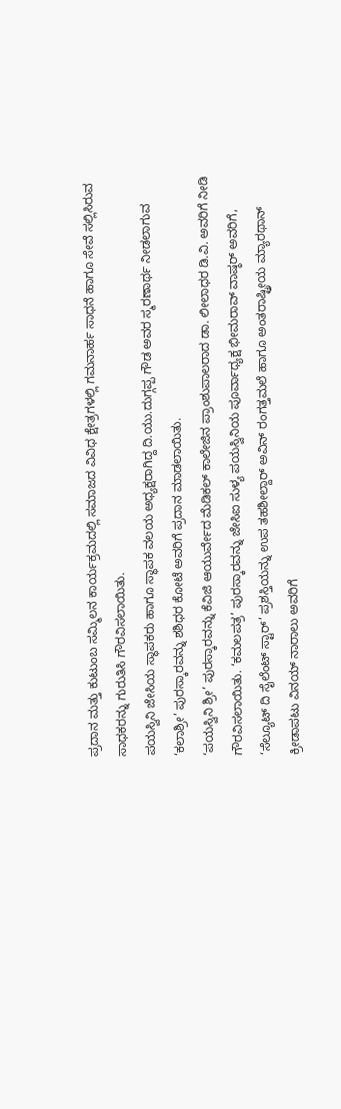ಪ್ರದಾನ ಮತ್ತು ಕುಟುಂಬ ಸಮ್ಮಿಲನ ಕಾರ್ಯಕ್ರಮದಲ್ಲಿ ಸಮಾಜದ ವಿವಿಧ ಕ್ಷೇತ್ರಗಳಲ್ಲಿ ಗಮನಾರ್ಹ ಸಾಧನೆ ಹಾಗೂ ಸೇವೆ ಸಲ್ಲಿಸಿರುವ ಸಾಧಕರನ್ನು ಗುರುತಿಸಿ ಗೌರವಿಸಲಾಯಿತು.
ಪಯಸ್ವಿನಿ ಜೇಸಿಯ ಸ್ಥಾಪಕರು ಹಾಗೂ ಸ್ಥಾಪಕ ವಲಯ ಅಧ್ಯಕ್ಷರಾಗಿದ್ದ ದಿ.ಯು.ದುಗ್ಗಪ್ಪ ಗೌಡ ಅವರ ಸ್ಮರಣಾರ್ಥ ನೀಡಲಾಗುವ ‘ಕಲಾಶ್ರೀ’ ಪುರಸ್ಕಾರವನ್ನು ಶಶಿಧರ ಕೋಟೆ ಅವರಿಗೆ ಪ್ರದಾನ ಮಾಡಲಾಯಿತು.
‘ಪಯಸ್ವಿನಿ ಶ್ರೀ’ ಪುರಸ್ಕಾರವನ್ನು ಕೆವಿಜಿ ಆಯುರ್ವೇದ ಮೆಡಿಕಲ್ ಕಾಲೇಜಿನ ಪ್ರಾಂಶುಪಾಲರಾದ ಡಾ. ಲೀಲಾಧರ ಡಿ.ವಿ. ಅವರಿಗೆ ನೀಡಿ ಗೌರವಿಸಲಾಯಿತು. ‘ಕಮಲಪತ್ರ’ ಪುರಸ್ಕಾರವನ್ನು ಜೇಸಿಐ ಸುಳ್ಯ ಪಯಸ್ವಿನಿಯ ಪೂರ್ವಾಧ್ಯಕ್ಷ ಭೀಮರಾವ್ ವಾಷ್ಠರ್ ಅವರಿಗೆ, ‘ಸೆಲ್ಯೂಟ್ ದಿ ಸೈಲೆಂಟ್ ಸ್ಟಾರ್’ ಪ್ರಶಸ್ತಿಯನ್ನು ಉಪ ತಹಶೀಲ್ದಾರ್ ಅವಿನ್ ರಂಗತ್ತಮಲೆ ಹಾಗೂ ಅಂತರಾಷ್ಟ್ರೀಯ ಮ್ಯಾರಥಾನ್ ಕ್ರೀಡಾಪಟು ವಿನಯ್ ನಾರಾಲು ಅವರಿಗೆ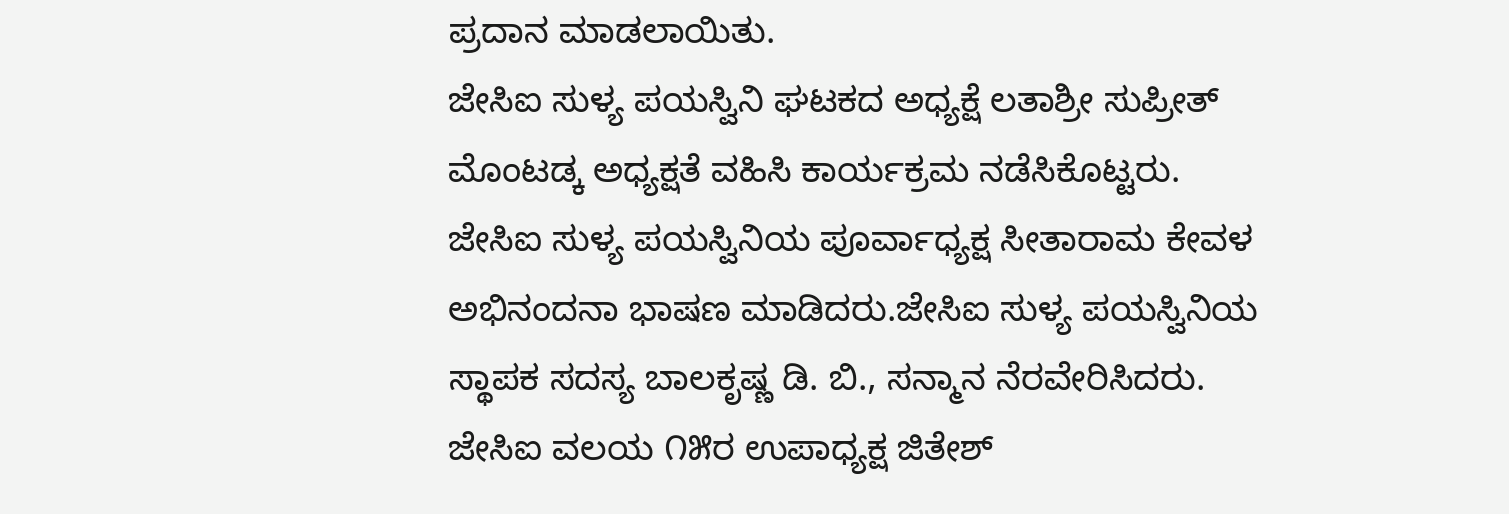ಪ್ರದಾನ ಮಾಡಲಾಯಿತು.
ಜೇಸಿಐ ಸುಳ್ಯ ಪಯಸ್ವಿನಿ ಘಟಕದ ಅಧ್ಯಕ್ಷೆ ಲತಾಶ್ರೀ ಸುಪ್ರೀತ್ ಮೊಂಟಡ್ಕ ಅಧ್ಯಕ್ಷತೆ ವಹಿಸಿ ಕಾರ್ಯಕ್ರಮ ನಡೆಸಿಕೊಟ್ಟರು.
ಜೇಸಿಐ ಸುಳ್ಯ ಪಯಸ್ವಿನಿಯ ಪೂರ್ವಾಧ್ಯಕ್ಷ ಸೀತಾರಾಮ ಕೇವಳ ಅಭಿನಂದನಾ ಭಾಷಣ ಮಾಡಿದರು.ಜೇಸಿಐ ಸುಳ್ಯ ಪಯಸ್ವಿನಿಯ ಸ್ಥಾಪಕ ಸದಸ್ಯ ಬಾಲಕೃಷ್ಣ ಡಿ. ಬಿ., ಸನ್ಮಾನ ನೆರವೇರಿಸಿದರು.
ಜೇಸಿಐ ವಲಯ ೧೫ರ ಉಪಾಧ್ಯಕ್ಷ ಜಿತೇಶ್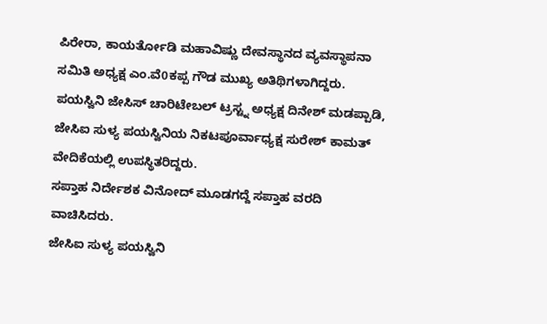ಪಿರೇರಾ, ಕಾಯರ್ತೋಡಿ ಮಹಾವಿಷ್ಣು ದೇವಸ್ಥಾನದ ವ್ಯವಸ್ಥಾಪನಾ ಸಮಿತಿ ಅಧ್ಯಕ್ಷ ಎಂ.ವೆ0ಕಪ್ಪ ಗೌಡ ಮುಖ್ಯ ಅತಿಥಿಗಳಾಗಿದ್ದರು.
ಪಯಸ್ವಿನಿ ಜೇಸಿಸ್ ಚಾರಿಟೇಬಲ್ ಟ್ರಸ್ಟ್ನ ಅಧ್ಯಕ್ಷ ದಿನೇಶ್ ಮಡಪ್ಪಾಡಿ, ಜೇಸಿಐ ಸುಳ್ಯ ಪಯಸ್ವಿನಿಯ ನಿಕಟಪೂರ್ವಾಧ್ಯಕ್ಷ ಸುರೇಶ್ ಕಾಮತ್ ವೇದಿಕೆಯಲ್ಲಿ ಉಪಸ್ಥಿತರಿದ್ದರು.
ಸಪ್ತಾಹ ನಿರ್ದೇಶಕ ವಿನೋದ್ ಮೂಡಗದ್ದೆ ಸಪ್ತಾಹ ವರದಿ ವಾಚಿಸಿದರು.
ಜೇಸಿಐ ಸುಳ್ಯ ಪಯಸ್ವಿನಿ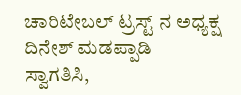ಚಾರಿಟೇಬಲ್ ಟ್ರಸ್ಟ್ ನ ಅಧ್ಯಕ್ಷ ದಿನೇಶ್ ಮಡಪ್ಪಾಡಿ ಸ್ವಾಗತಿಸಿ,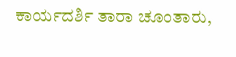ಕಾರ್ಯದರ್ಶಿ ತಾರಾ ಚೂಂತಾರು,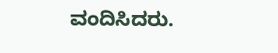ವಂದಿಸಿದರು.